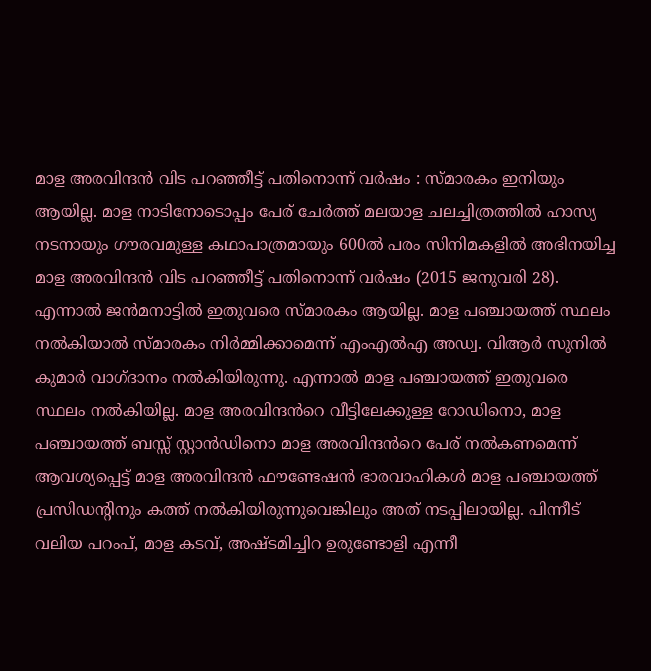മാള അരവിന്ദൻ വിട പറഞ്ഞീട്ട് പതിനൊന്ന് വർഷം : സ്മാരകം ഇനിയും ആയില്ല. മാള നാടിനോടൊപ്പം പേര് ചേർത്ത് മലയാള ചലച്ചിത്രത്തിൽ ഹാസ്യ നടനായും ഗൗരവമുള്ള കഥാപാത്രമായും 600ൽ പരം സിനിമകളിൽ അഭിനയിച്ച മാള അരവിന്ദൻ വിട പറഞ്ഞീട്ട് പതിനൊന്ന് വർഷം (2015 ജനുവരി 28). എന്നാൽ ജൻമനാട്ടിൽ ഇതുവരെ സ്മാരകം ആയില്ല. മാള പഞ്ചായത്ത് സ്ഥലം നൽകിയാൽ സ്മാരകം നിർമ്മിക്കാമെന്ന് എംഎൽഎ അഡ്വ. വിആർ സുനിൽ കുമാർ വാഗ്ദാനം നൽകിയിരുന്നു. എന്നാൽ മാള പഞ്ചായത്ത് ഇതുവരെ സ്ഥലം നൽകിയില്ല. മാള അരവിന്ദൻറെ വീട്ടിലേക്കുള്ള റോഡിനൊ, മാള പഞ്ചായത്ത് ബസ്സ് സ്റ്റാൻഡിനൊ മാള അരവിന്ദൻറെ പേര് നൽകണമെന്ന് ആവശ്യപ്പെട്ട് മാള അരവിന്ദൻ ഫൗണ്ടേഷൻ ഭാരവാഹികൾ മാള പഞ്ചായത്ത് പ്രസിഡന്റിനും കത്ത് നൽകിയിരുന്നുവെങ്കിലും അത് നടപ്പിലായില്ല. പിന്നീട് വലിയ പറംപ്, മാള കടവ്, അഷ്ടമിച്ചിറ ഉരുണ്ടോളി എന്നീ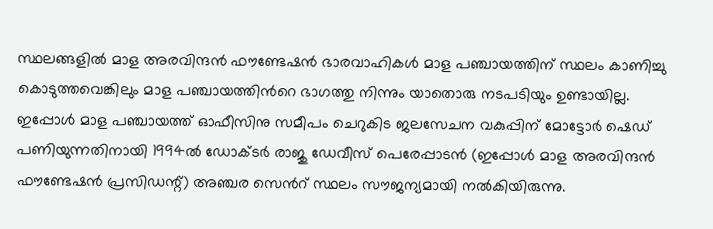സ്ഥലങ്ങളിൽ മാള അരവിന്ദൻ ഫൗണ്ടേഷൻ ഭാരവാഹികൾ മാള പഞ്ചായത്തിന് സ്ഥലം കാണിച്ചു കൊടുത്തവെങ്കിലും മാള പഞ്ചായത്തിൻറെ ഭാഗത്തു നിന്നും യാതൊരു നടപടിയും ഉണ്ടായില്ല. ഇപ്പോൾ മാള പഞ്ചായത്ത് ഓഫീസിനു സമീപം ചെറുകിട ജലസേചന വകുപ്പിന് മോട്ടോർ ഷെഡ് പണിയുന്നതിനായി 1994ൽ ഡോക്ടർ രാജു ഡേവീസ് പെരേപ്പാടൻ (ഇപ്പോൾ മാള അരവിന്ദൻ ഫൗണ്ടേഷൻ പ്രസിഡന്റ്) അഞ്ചര സെൻറ് സ്ഥലം സൗജന്യമായി നൽകിയിരുന്നു.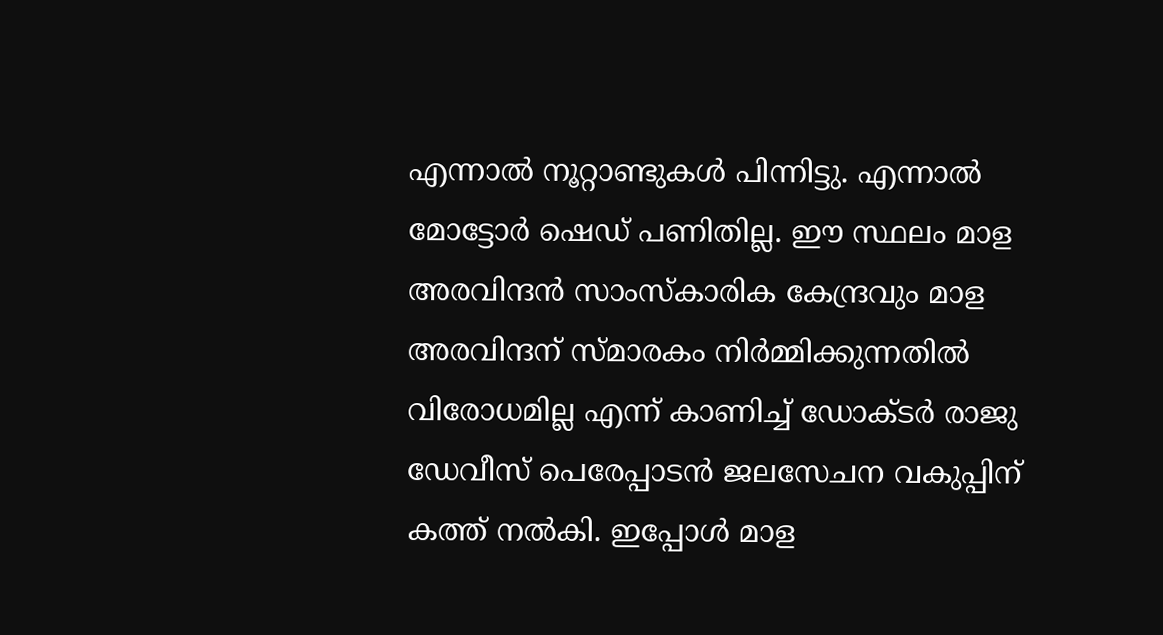എന്നാൽ നൂറ്റാണ്ടുകൾ പിന്നിട്ടു. എന്നാൽ മോട്ടോർ ഷെഡ് പണിതില്ല. ഈ സ്ഥലം മാള അരവിന്ദൻ സാംസ്കാരിക കേന്ദ്രവും മാള അരവിന്ദന് സ്മാരകം നിർമ്മിക്കുന്നതിൽ വിരോധമില്ല എന്ന് കാണിച്ച് ഡോക്ടർ രാജു ഡേവീസ് പെരേപ്പാടൻ ജലസേചന വകുപ്പിന് കത്ത് നൽകി. ഇപ്പോൾ മാള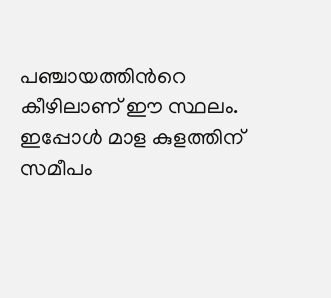പഞ്ചായത്തിൻറെ കീഴിലാണ് ഈ സ്ഥലം. ഇപ്പോൾ മാള കുളത്തിന് സമീപം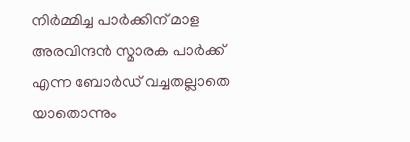നിർമ്മിച്ച പാർക്കിന് മാള അരവിന്ദൻ സ്മാരക പാർക്ക് എന്ന ബോർഡ് വച്ചതല്ലാതെ യാതൊന്നും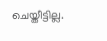ചെയ്തീട്ടില്ല.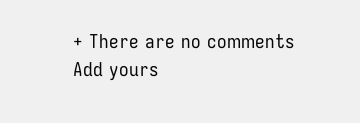+ There are no comments
Add yours